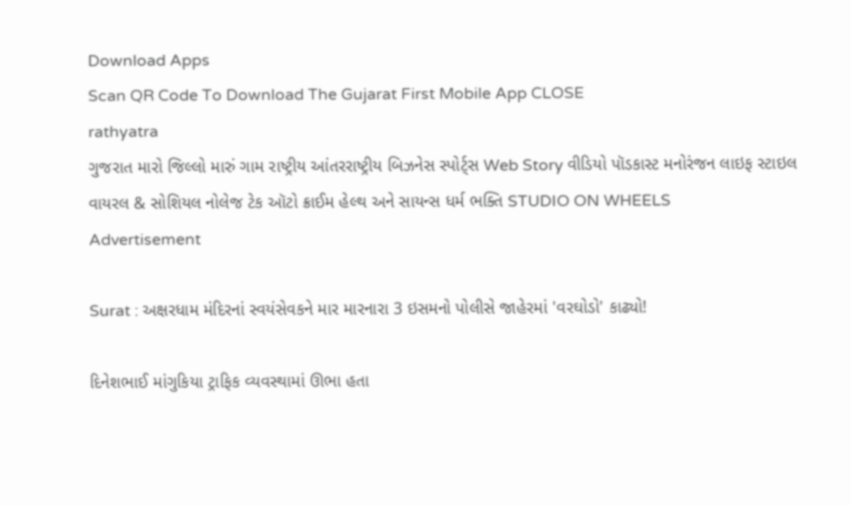Download Apps
Scan QR Code To Download The Gujarat First Mobile App CLOSE
rathyatra
ગુજરાત મારો જિલ્લો મારું ગામ રાષ્ટ્રીય આંતરરાષ્ટ્રીય બિઝનેસ સ્પોર્ટ્સ Web Story વીડિયો પૉડકાસ્ટ મનોરંજન લાઇફ સ્ટાઇલ વાયરલ & સોશિયલ નોલેજ ટેક ઑટો ક્રાઈમ હેલ્થ અને સાયન્સ ધર્મ ભક્તિ STUDIO ON WHEELS
Advertisement

Surat : અક્ષરધામ મંદિરનાં સ્વયંસેવકને માર મારનારા 3 ઇસમનો પોલીસે જાહેરમાં 'વરઘોડો' કાઢ્યો!

દિનેશભાઈ માંગુકિયા ટ્રાફિક વ્યવસ્થામાં ઊભા હતા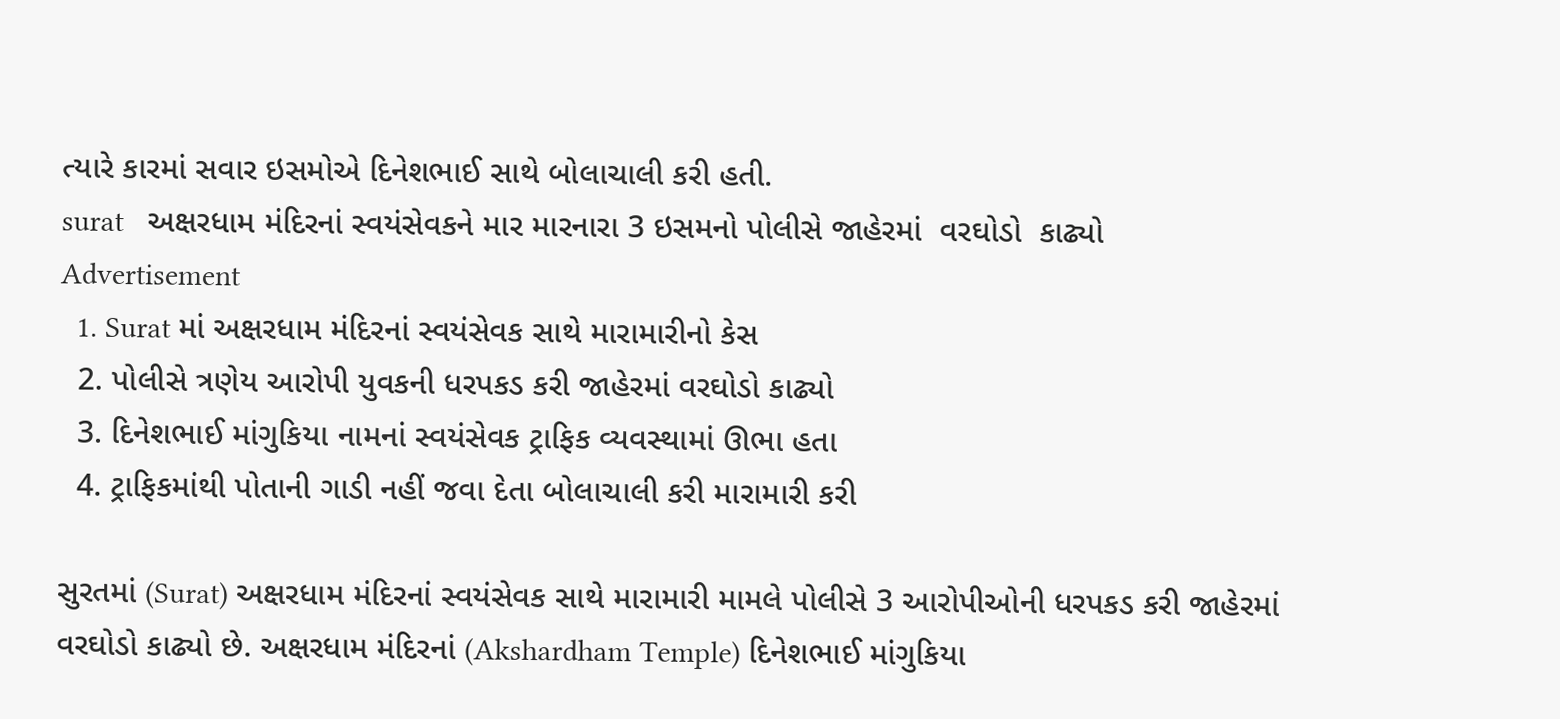ત્યારે કારમાં સવાર ઇસમોએ દિનેશભાઈ સાથે બોલાચાલી કરી હતી.
surat   અક્ષરધામ મંદિરનાં સ્વયંસેવકને માર મારનારા 3 ઇસમનો પોલીસે જાહેરમાં  વરઘોડો  કાઢ્યો
Advertisement
  1. Surat માં અક્ષરધામ મંદિરનાં સ્વયંસેવક સાથે મારામારીનો કેસ
  2. પોલીસે ત્રણેય આરોપી યુવકની ધરપકડ કરી જાહેરમાં વરઘોડો કાઢ્યો
  3. દિનેશભાઈ માંગુકિયા નામનાં સ્વયંસેવક ટ્રાફિક વ્યવસ્થામાં ઊભા હતા
  4. ટ્રાફિકમાંથી પોતાની ગાડી નહીં જવા દેતા બોલાચાલી કરી મારામારી કરી

સુરતમાં (Surat) અક્ષરધામ મંદિરનાં સ્વયંસેવક સાથે મારામારી મામલે પોલીસે 3 આરોપીઓની ધરપકડ કરી જાહેરમાં વરઘોડો કાઢ્યો છે. અક્ષરધામ મંદિરનાં (Akshardham Temple) દિનેશભાઈ માંગુકિયા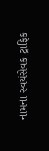નામના સ્વયંસેવક ટ્રાફિક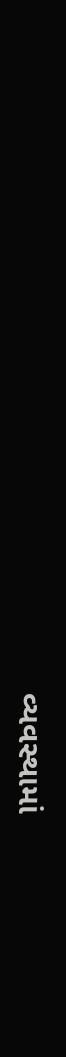વ્યવસ્થામાં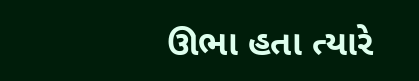ઊભા હતા ત્યારે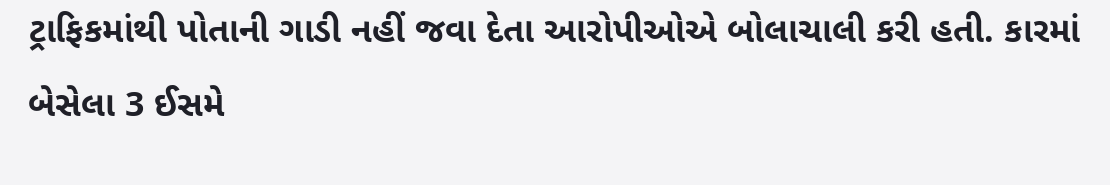ટ્રાફિકમાંથી પોતાની ગાડી નહીં જવા દેતા આરોપીઓએ બોલાચાલી કરી હતી. કારમાં બેસેલા 3 ઈસમે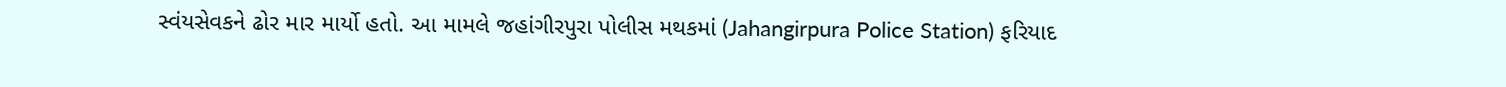સ્વંયસેવકને ઢોર માર માર્યો હતો. આ મામલે જહાંગીરપુરા પોલીસ મથકમાં (Jahangirpura Police Station) ફરિયાદ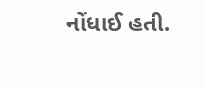નોંધાઈ હતી.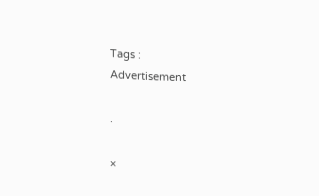Tags :
Advertisement

.

×